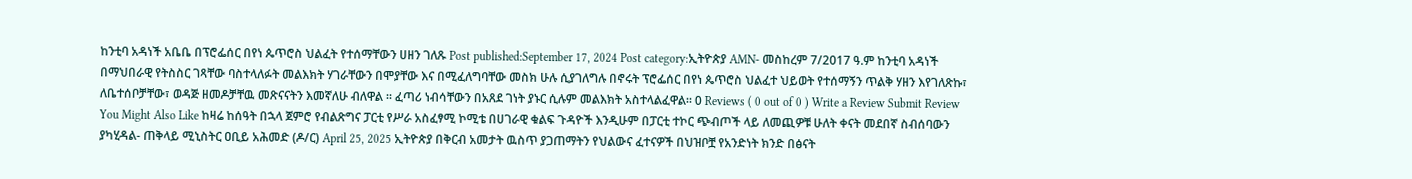ከንቲባ አዳነች አቤቤ በፕሮፌሰር በየነ ጴጥሮስ ህልፈት የተሰማቸውን ሀዘን ገለጹ Post published:September 17, 2024 Post category:ኢትዮጵያ AMN- መስከረም 7/2017 ዓ.ም ከንቲባ አዳነች በማህበራዊ የትስስር ገጻቸው ባስተላለፉት መልእክት ሃገራቸውን በሞያቸው እና በሚፈለግባቸው መስክ ሁሉ ሲያገለግሉ በኖሩት ፕሮፌሰር በየነ ጴጥሮስ ህልፈተ ህይወት የተሰማኝን ጥልቅ ሃዘን እየገለጽኩ፣ ለቤተሰቦቻቸው፣ ወዳጅ ዘመዶቻቸዉ መጽናናትን እመኛለሁ ብለዋል ። ፈጣሪ ነብሳቸውን በአጸደ ገነት ያኑር ሲሉም መልእክት አስተላልፈዋል። 0 Reviews ( 0 out of 0 ) Write a Review Submit Review You Might Also Like ከዛሬ ከሰዓት በኋላ ጀምሮ የብልጽግና ፓርቲ የሥራ አስፈፃሚ ኮሚቴ በሀገራዊ ቁልፍ ጉዳዮች እንዲሁም በፓርቲ ተኮር ጭብጦች ላይ ለመጪዎቹ ሁለት ቀናት መደበኛ ስብሰባውን ያካሂዳል- ጠቅላይ ሚኒስትር ዐቢይ አሕመድ (ዶ/ር) April 25, 2025 ኢትዮጵያ በቅርብ አመታት ዉስጥ ያጋጠማትን የህልውና ፈተናዎች በህዝቦቿ የአንድነት ክንድ በፅናት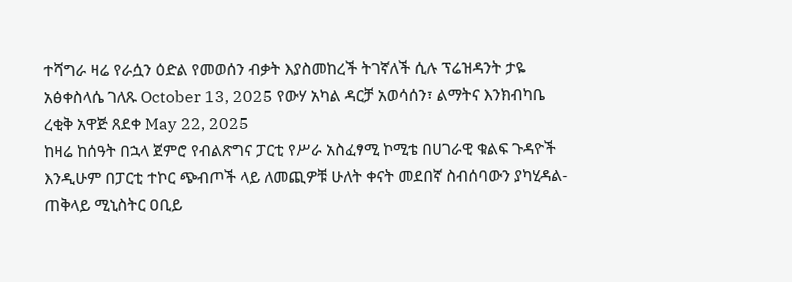ተሻግራ ዛሬ የራሷን ዕድል የመወሰን ብቃት እያስመከረች ትገኛለች ሲሉ ፕሬዝዳንት ታዬ አፅቀስላሴ ገለጹ October 13, 2025 የውሃ አካል ዳርቻ አወሳሰን፣ ልማትና እንክብካቤ ረቂቅ አዋጅ ጸደቀ May 22, 2025
ከዛሬ ከሰዓት በኋላ ጀምሮ የብልጽግና ፓርቲ የሥራ አስፈፃሚ ኮሚቴ በሀገራዊ ቁልፍ ጉዳዮች እንዲሁም በፓርቲ ተኮር ጭብጦች ላይ ለመጪዎቹ ሁለት ቀናት መደበኛ ስብሰባውን ያካሂዳል- ጠቅላይ ሚኒስትር ዐቢይ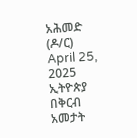አሕመድ (ዶ/ር) April 25, 2025
ኢትዮጵያ በቅርብ አመታት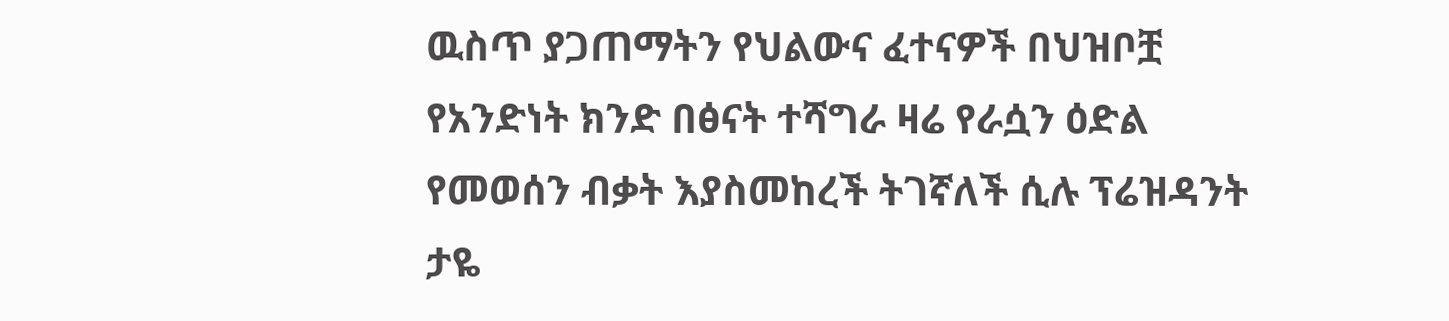ዉስጥ ያጋጠማትን የህልውና ፈተናዎች በህዝቦቿ የአንድነት ክንድ በፅናት ተሻግራ ዛሬ የራሷን ዕድል የመወሰን ብቃት እያስመከረች ትገኛለች ሲሉ ፕሬዝዳንት ታዬ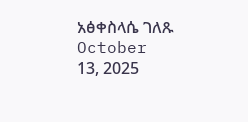አፅቀስላሴ ገለጹ October 13, 2025